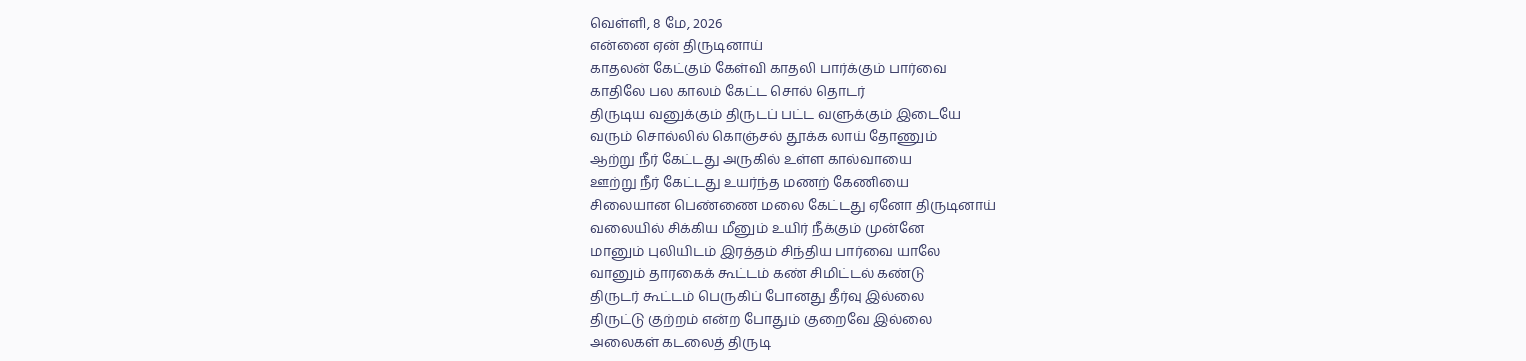வெள்ளி, 8 மே, 2026
என்னை ஏன் திருடினாய்
காதலன் கேட்கும் கேள்வி காதலி பார்க்கும் பார்வை
காதிலே பல காலம் கேட்ட சொல் தொடர்
திருடிய வனுக்கும் திருடப் பட்ட வளுக்கும் இடையே
வரும் சொல்லில் கொஞ்சல் தூக்க லாய் தோணும்
ஆற்று நீர் கேட்டது அருகில் உள்ள கால்வாயை
ஊற்று நீர் கேட்டது உயர்ந்த மணற் கேணியை
சிலையான பெண்ணை மலை கேட்டது ஏனோ திருடினாய்
வலையில் சிக்கிய மீனும் உயிர் நீக்கும் முன்னே
மானும் புலியிடம் இரத்தம் சிந்திய பார்வை யாலே
வானும் தாரகைக் கூட்டம் கண் சிமிட்டல் கண்டு
திருடர் கூட்டம் பெருகிப் போனது தீர்வு இல்லை
திருட்டு குற்றம் என்ற போதும் குறைவே இல்லை
அலைகள் கடலைத் திருடி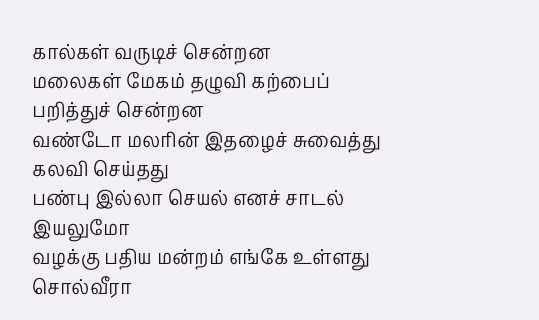கால்கள் வருடிச் சென்றன
மலைகள் மேகம் தழுவி கற்பைப் பறித்துச் சென்றன
வண்டோ மலரின் இதழைச் சுவைத்து கலவி செய்தது
பண்பு இல்லா செயல் எனச் சாடல் இயலுமோ
வழக்கு பதிய மன்றம் எங்கே உள்ளது சொல்வீரா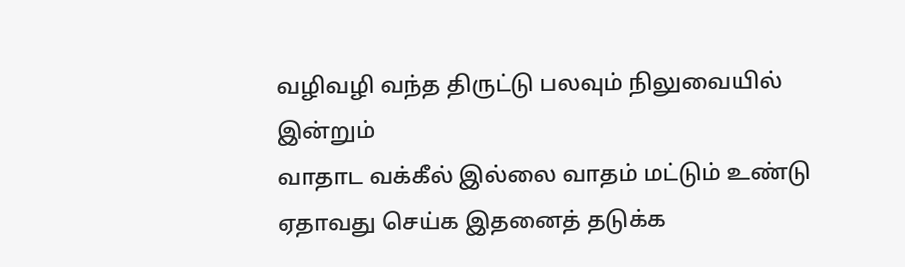வழிவழி வந்த திருட்டு பலவும் நிலுவையில் இன்றும்
வாதாட வக்கீல் இல்லை வாதம் மட்டும் உண்டு
ஏதாவது செய்க இதனைத் தடுக்க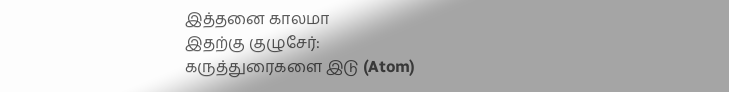இத்தனை காலமா
இதற்கு குழுசேர்:
கருத்துரைகளை இடு (Atom)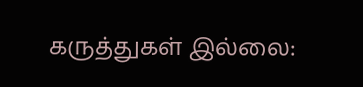கருத்துகள் இல்லை: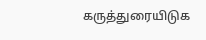கருத்துரையிடுக